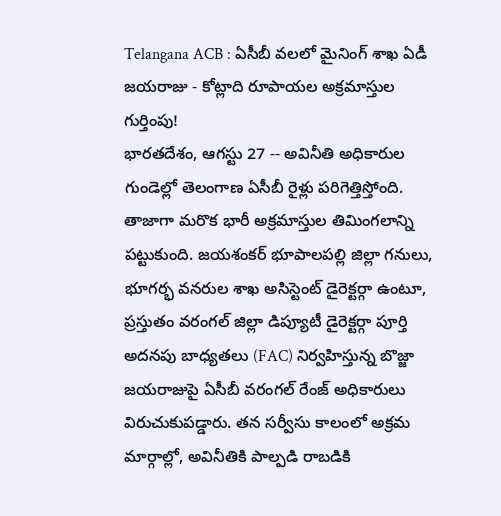Telangana ACB : ఏసీబీ వలలో మైనింగ్ శాఖ ఏడీ జయరాజు - కోట్లాది రూపాయల అక్రమాస్తుల గుర్తింపు!
భారతదేశం, ఆగస్టు 27 -- అవినీతి అధికారుల గుండెల్లో తెలంగాణ ఏసీబీ రైళ్లు పరిగెత్తిస్తోంది. తాజాగా మరొక భారీ అక్రమాస్తుల తిమింగలాన్ని పట్టుకుంది. జయశంకర్ భూపాలపల్లి జిల్లా గనులు, భూగర్భ వనరుల శాఖ అసిస్టెంట్ డైరెక్టర్గా ఉంటూ, ప్రస్తుతం వరంగల్ జిల్లా డిప్యూటీ డైరెక్టర్గా పూర్తి అదనపు బాధ్యతలు (FAC) నిర్వహిస్తున్న బొజ్జా జయరాజుపై ఏసీబీ వరంగల్ రేంజ్ అధికారులు విరుచుకుపడ్డారు. తన సర్వీసు కాలంలో అక్రమ మార్గాల్లో, అవినీతికి పాల్పడి రాబడికి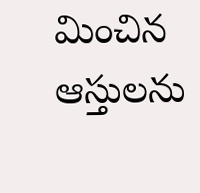మించిన ఆస్తులను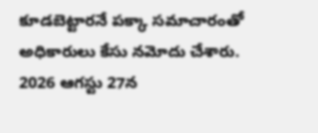కూడబెట్టారనే పక్కా సమాచారంతో అధికారులు కేసు నమోదు చేశారు.
2026 ఆగస్టు 27న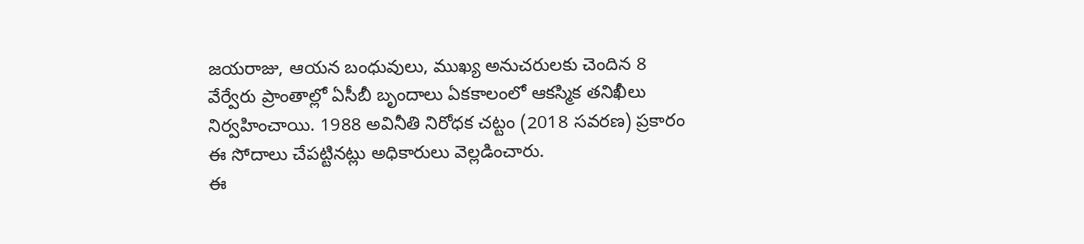జయరాజు, ఆయన బంధువులు, ముఖ్య అనుచరులకు చెందిన 8 వేర్వేరు ప్రాంతాల్లో ఏసీబీ బృందాలు ఏకకాలంలో ఆకస్మిక తనిఖీలు నిర్వహించాయి. 1988 అవినీతి నిరోధక చట్టం (2018 సవరణ) ప్రకారం ఈ సోదాలు చేపట్టినట్లు అధికారులు వెల్లడించారు.
ఈ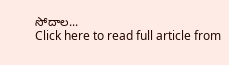సోదాల...
Click here to read full article from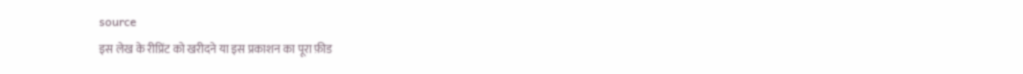source
इस लेख के रीप्रिंट को खरीदने या इस प्रकाशन का पूरा फ़ीड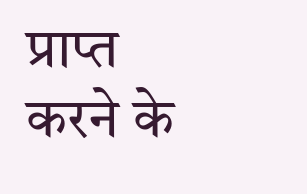प्राप्त करने के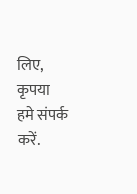लिए, कृपया
हमे संपर्क करें.